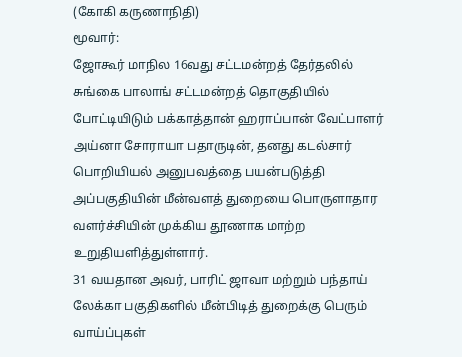(கோகி கருணாநிதி)
மூவார்:
ஜோகூர் மாநில 16வது சட்டமன்றத் தேர்தலில் சுங்கை பாலாங் சட்டமன்றத் தொகுதியில் போட்டியிடும் பக்காத்தான் ஹராப்பான் வேட்பாளர் அய்னா சோராயா பதாருடின், தனது கடல்சார் பொறியியல் அனுபவத்தை பயன்படுத்தி அப்பகுதியின் மீன்வளத் துறையை பொருளாதார வளர்ச்சியின் முக்கிய தூணாக மாற்ற
உறுதியளித்துள்ளார்.
31 வயதான அவர், பாரிட் ஜாவா மற்றும் பந்தாய் லேக்கா பகுதிகளில் மீன்பிடித் துறைக்கு பெரும் வாய்ப்புகள்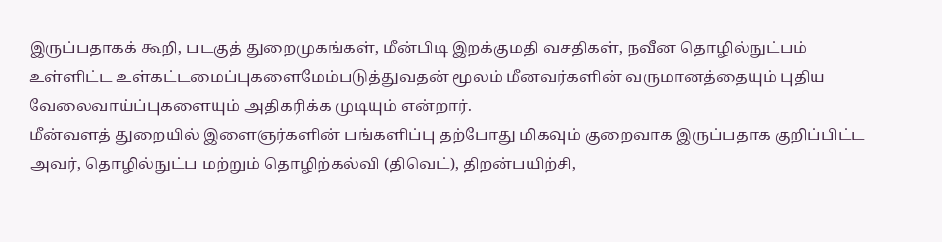இருப்பதாகக் கூறி, படகுத் துறைமுகங்கள், மீன்பிடி இறக்குமதி வசதிகள், நவீன தொழில்நுட்பம் உள்ளிட்ட உள்கட்டமைப்புகளைமேம்படுத்துவதன் மூலம் மீனவர்களின் வருமானத்தையும் புதிய
வேலைவாய்ப்புகளையும் அதிகரிக்க முடியும் என்றார்.
மீன்வளத் துறையில் இளைஞர்களின் பங்களிப்பு தற்போது மிகவும் குறைவாக இருப்பதாக குறிப்பிட்ட அவர், தொழில்நுட்ப மற்றும் தொழிற்கல்வி (திவெட்), திறன்பயிற்சி,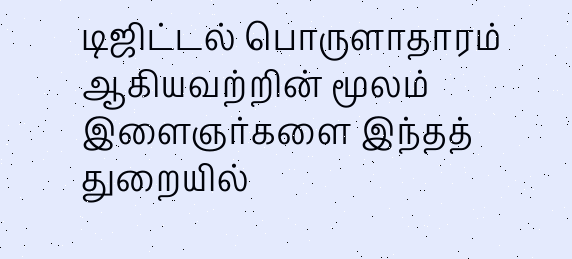டிஜிட்டல் பொருளாதாரம் ஆகியவற்றின் மூலம் இளைஞர்களை இந்தத்
துறையில்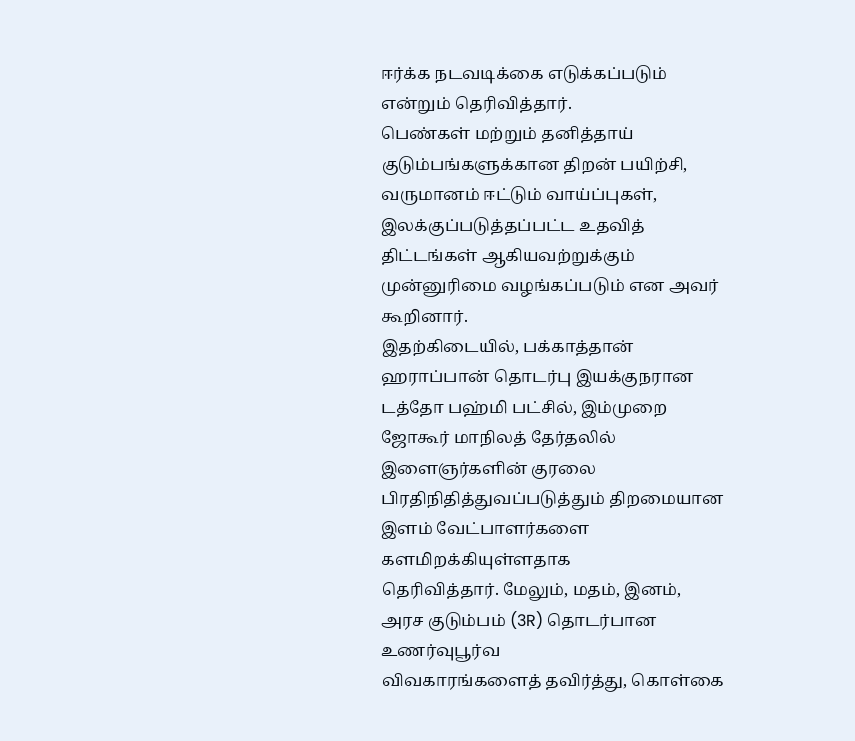ஈர்க்க நடவடிக்கை எடுக்கப்படும் என்றும் தெரிவித்தார்.
பெண்கள் மற்றும் தனித்தாய் குடும்பங்களுக்கான திறன் பயிற்சி, வருமானம் ஈட்டும் வாய்ப்புகள், இலக்குப்படுத்தப்பட்ட உதவித் திட்டங்கள் ஆகியவற்றுக்கும் முன்னுரிமை வழங்கப்படும் என அவர் கூறினார்.
இதற்கிடையில், பக்காத்தான் ஹராப்பான் தொடர்பு இயக்குநரான டத்தோ பஹ்மி பட்சில், இம்முறை ஜோகூர் மாநிலத் தேர்தலில் இளைஞர்களின் குரலை
பிரதிநிதித்துவப்படுத்தும் திறமையான இளம் வேட்பாளர்களை களமிறக்கியுள்ளதாக
தெரிவித்தார். மேலும், மதம், இனம், அரச குடும்பம் (3R) தொடர்பான உணர்வுபூர்வ
விவகாரங்களைத் தவிர்த்து, கொள்கை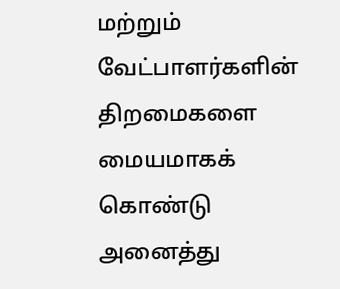மற்றும் வேட்பாளர்களின் திறமைகளை
மையமாகக் கொண்டு அனைத்து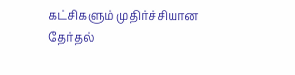கட்சிகளும் முதிர்ச்சியான தேர்தல்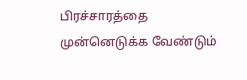பிரச்சாரத்தை
முன்னெடுக்க வேண்டும்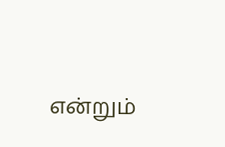என்றும்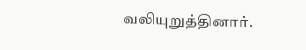வலியுறுத்தினார்.